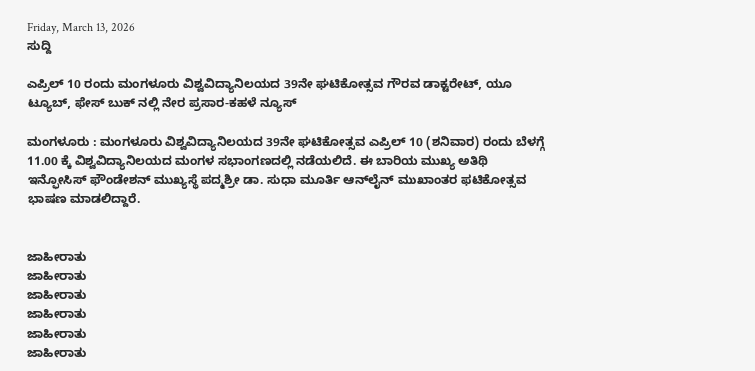Friday, March 13, 2026
ಸುದ್ದಿ

ಎಪ್ರಿಲ್ 10 ರಂದು ಮಂಗಳೂರು ವಿಶ್ವವಿದ್ಯಾನಿಲಯದ 39ನೇ ಘಟಿಕೋತ್ಸವ ಗೌರವ ಡಾಕ್ಟರೇಟ್, ಯೂ ಟ್ಯೂಬ್, ಫೇಸ್ ಬುಕ್ ನಲ್ಲಿ ನೇರ ಪ್ರಸಾರ-ಕಹಳೆ ನ್ಯೂಸ್

ಮಂಗಳೂರು : ಮಂಗಳೂರು ವಿಶ್ವವಿದ್ಯಾನಿಲಯದ 39ನೇ ಘಟಿಕೋತ್ಸವ ಎಪ್ರಿಲ್ 10 (ಶನಿವಾರ) ರಂದು ಬೆಳಗ್ಗೆ 11.00 ಕ್ಕೆ ವಿಶ್ವವಿದ್ಯಾನಿಲಯದ ಮಂಗಳ ಸಭಾಂಗಣದಲ್ಲಿ ನಡೆಯಲಿದೆ. ಈ ಬಾರಿಯ ಮುಖ್ಯ ಅತಿಥಿ ಇನ್ಫೋಸಿಸ್ ಫೌಂಡೇಶನ್ ಮುಖ್ಯಸ್ಥೆ ಪದ್ಮಶ್ರೀ ಡಾ. ಸುಧಾ ಮೂರ್ತಿ ಆನ್‌ಲೈನ್ ಮುಖಾಂತರ ಫಟಿಕೋತ್ಸವ ಭಾಷಣ ಮಾಡಲಿದ್ದಾರೆ.


ಜಾಹೀರಾತು
ಜಾಹೀರಾತು
ಜಾಹೀರಾತು
ಜಾಹೀರಾತು
ಜಾಹೀರಾತು
ಜಾಹೀರಾತು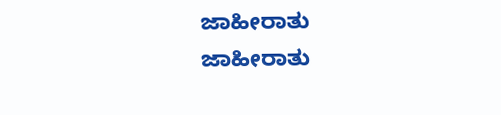ಜಾಹೀರಾತು
ಜಾಹೀರಾತು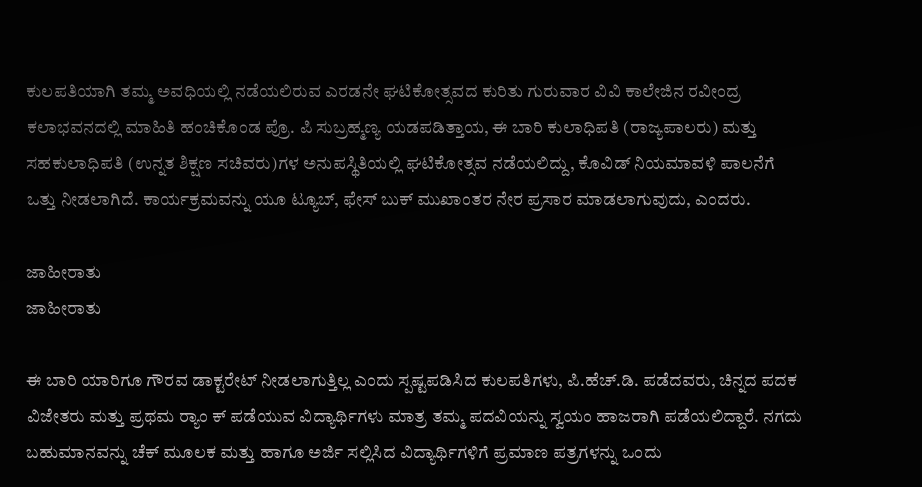ಕುಲಪತಿಯಾಗಿ ತಮ್ಮ ಅವಧಿಯಲ್ಲಿ ನಡೆಯಲಿರುವ ಎರಡನೇ ಘಟಿಕೋತ್ಸವದ ಕುರಿತು ಗುರುವಾರ ವಿವಿ ಕಾಲೇಜಿನ ರವೀಂದ್ರ ಕಲಾಭವನದಲ್ಲಿ ಮಾಹಿತಿ ಹಂಚಿಕೊಂಡ ಪ್ರೊ. ಪಿ ಸುಬ್ರಹ್ಮಣ್ಯ ಯಡಪಡಿತ್ತಾಯ, ಈ ಬಾರಿ ಕುಲಾಧಿಪತಿ (ರಾಜ್ಯಪಾಲರು) ಮತ್ತು ಸಹಕುಲಾಧಿಪತಿ (ಉನ್ನತ ಶಿಕ್ಷಣ ಸಚಿವರು)ಗಳ ಅನುಪಸ್ಥಿತಿಯಲ್ಲಿ ಘಟಿಕೋತ್ಸವ ನಡೆಯಲಿದ್ದು, ಕೊವಿಡ್ ನಿಯಮಾವಳಿ ಪಾಲನೆಗೆ ಒತ್ತು ನೀಡಲಾಗಿದೆ. ಕಾರ್ಯಕ್ರಮವನ್ನು ಯೂ ಟ್ಯೂಬ್, ಫೇಸ್ ಬುಕ್ ಮುಖಾಂತರ ನೇರ ಪ್ರಸಾರ ಮಾಡಲಾಗುವುದು, ಎಂದರು.

ಜಾಹೀರಾತು
ಜಾಹೀರಾತು

ಈ ಬಾರಿ ಯಾರಿಗೂ ಗೌರವ ಡಾಕ್ಟರೇಟ್ ನೀಡಲಾಗುತ್ತಿಲ್ಲ ಎಂದು ಸ್ಪಷ್ಟಪಡಿಸಿದ ಕುಲಪತಿಗಳು, ಪಿ.ಹೆಚ್.ಡಿ. ಪಡೆದವರು, ಚಿನ್ನದ ಪದಕ ವಿಜೇತರು ಮತ್ತು ಪ್ರಥಮ ರ‍್ಯಾಂ ಕ್ ಪಡೆಯುವ ವಿದ್ಯಾರ್ಥಿಗಳು ಮಾತ್ರ ತಮ್ಮ ಪದವಿಯನ್ನು ಸ್ವಯಂ ಹಾಜರಾಗಿ ಪಡೆಯಲಿದ್ದಾರೆ. ನಗದು ಬಹುಮಾನವನ್ನು ಚೆಕ್ ಮೂಲಕ ಮತ್ತು ಹಾಗೂ ಅರ್ಜಿ ಸಲ್ಲಿಸಿದ ವಿದ್ಯಾರ್ಥಿಗಳಿಗೆ ಪ್ರಮಾಣ ಪತ್ರಗಳನ್ನು ಒಂದು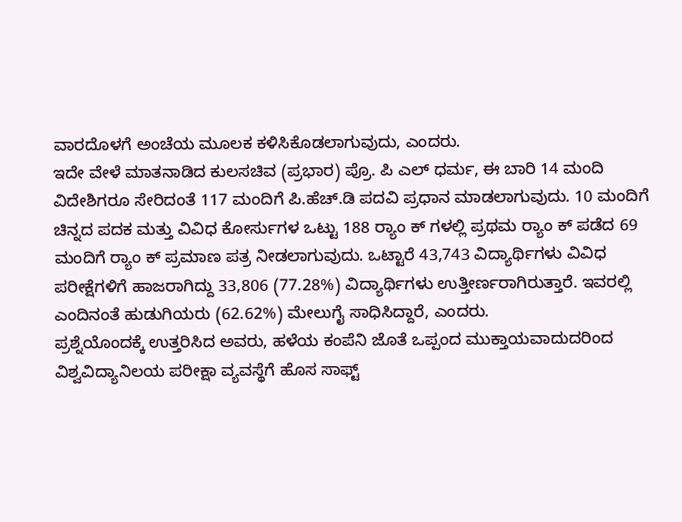ವಾರದೊಳಗೆ ಅಂಚೆಯ ಮೂಲಕ ಕಳಿಸಿಕೊಡಲಾಗುವುದು, ಎಂದರು.
ಇದೇ ವೇಳೆ ಮಾತನಾಡಿದ ಕುಲಸಚಿವ (ಪ್ರಭಾರ) ಪ್ರೊ. ಪಿ ಎಲ್ ಧರ್ಮ, ಈ ಬಾರಿ 14 ಮಂದಿ ವಿದೇಶಿಗರೂ ಸೇರಿದಂತೆ 117 ಮಂದಿಗೆ ಪಿ.ಹೆಚ್.ಡಿ ಪದವಿ ಪ್ರಧಾನ ಮಾಡಲಾಗುವುದು. 10 ಮಂದಿಗೆ ಚಿನ್ನದ ಪದಕ ಮತ್ತು ವಿವಿಧ ಕೋರ್ಸುಗಳ ಒಟ್ಟು 188 ರ‍್ಯಾಂ ಕ್ ‌ಗಳಲ್ಲಿ ಪ್ರಥಮ ರ‍್ಯಾಂ ಕ್ ಪಡೆದ 69 ಮಂದಿಗೆ ರ‍್ಯಾಂ ಕ್ ಪ್ರಮಾಣ ಪತ್ರ ನೀಡಲಾಗುವುದು. ಒಟ್ಟಾರೆ 43,743 ವಿದ್ಯಾರ್ಥಿಗಳು ವಿವಿಧ ಪರೀಕ್ಷೆಗಳಿಗೆ ಹಾಜರಾಗಿದ್ದು 33,806 (77.28%) ವಿದ್ಯಾರ್ಥಿಗಳು ಉತ್ತೀರ್ಣರಾಗಿರುತ್ತಾರೆ. ಇವರಲ್ಲಿ ಎಂದಿನಂತೆ ಹುಡುಗಿಯರು (62.62%) ಮೇಲುಗೈ ಸಾಧಿಸಿದ್ದಾರೆ, ಎಂದರು.
ಪ್ರಶ್ನೆಯೊಂದಕ್ಕೆ ಉತ್ತರಿಸಿದ ಅವರು, ಹಳೆಯ ಕಂಪೆನಿ ಜೊತೆ ಒಪ್ಪಂದ ಮುಕ್ತಾಯವಾದುದರಿಂದ ವಿಶ್ವವಿದ್ಯಾನಿಲಯ ಪರೀಕ್ಷಾ ವ್ಯವಸ್ಥೆಗೆ ಹೊಸ ಸಾಫ್ಟ್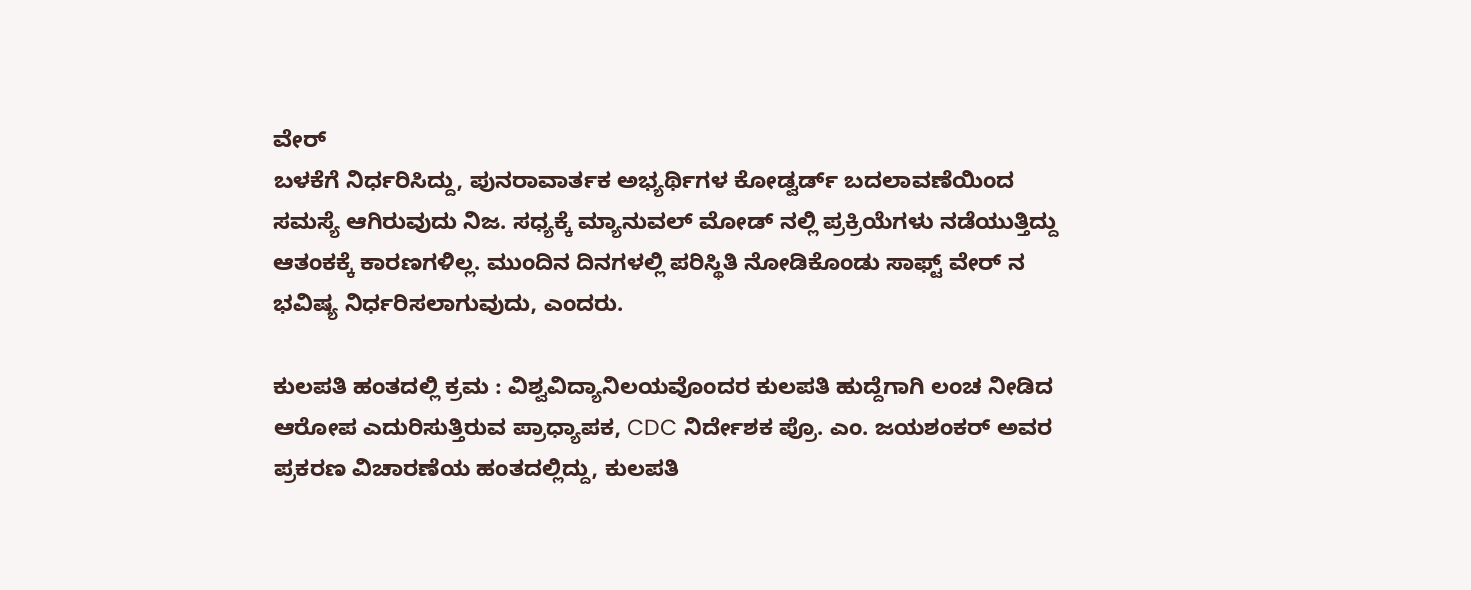ವೇರ್
ಬಳಕೆಗೆ ನಿರ್ಧರಿಸಿದ್ದು, ಪುನರಾವಾರ್ತಕ ಅಭ್ಯರ್ಥಿಗಳ ಕೋಡ್ವರ್ಡ್ ಬದಲಾವಣೆಯಿಂದ ಸಮಸ್ಯೆ ಆಗಿರುವುದು ನಿಜ. ಸಧ್ಯಕ್ಕೆ ಮ್ಯಾನುವಲ್ ಮೋಡ್ ನಲ್ಲಿ ಪ್ರಕ್ರಿಯೆಗಳು ನಡೆಯುತ್ತಿದ್ದು ಆತಂಕಕ್ಕೆ ಕಾರಣಗಳಿಲ್ಲ. ಮುಂದಿನ ದಿನಗಳಲ್ಲಿ ಪರಿಸ್ಥಿತಿ ನೋಡಿಕೊಂಡು ಸಾಫ್ಟ್ ವೇರ್ ನ ಭವಿಷ್ಯ ನಿರ್ಧರಿಸಲಾಗುವುದು, ಎಂದರು.

ಕುಲಪತಿ ಹಂತದಲ್ಲಿ ಕ್ರಮ : ವಿಶ್ವವಿದ್ಯಾನಿಲಯವೊಂದರ ಕುಲಪತಿ ಹುದ್ದೆಗಾಗಿ ಲಂಚ ನೀಡಿದ ಆರೋಪ ಎದುರಿಸುತ್ತಿರುವ ಪ್ರಾಧ್ಯಾಪಕ, CDC ನಿರ್ದೇಶಕ ಪ್ರೊ. ಎಂ. ಜಯಶಂಕರ್ ಅವರ ಪ್ರಕರಣ ವಿಚಾರಣೆಯ ಹಂತದಲ್ಲಿದ್ದು, ಕುಲಪತಿ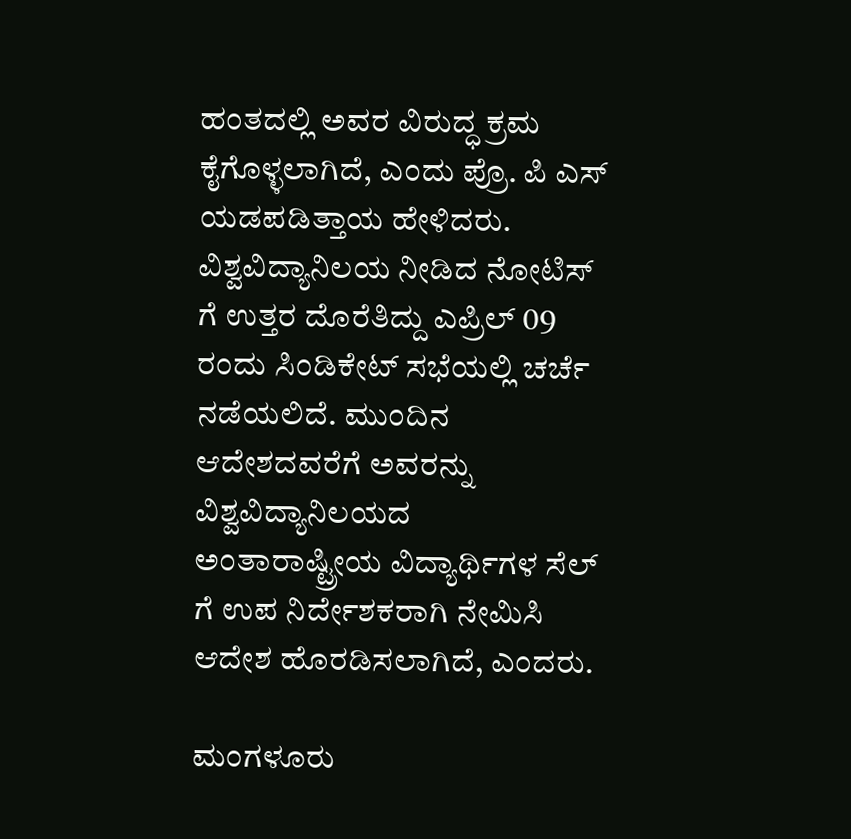ಹಂತದಲ್ಲಿ ಅವರ ವಿರುದ್ಧ ಕ್ರಮ ಕೈಗೊಳ್ಳಲಾಗಿದೆ, ಎಂದು ಪ್ರೊ. ಪಿ ಎಸ್ ಯಡಪಡಿತ್ತಾಯ ಹೇಳಿದರು. ವಿಶ್ವವಿದ್ಯಾನಿಲಯ ನೀಡಿದ ನೋಟಿಸ್ ಗೆ ಉತ್ತರ ದೊರೆತಿದ್ದು ಎಪ್ರಿಲ್ 09 ರಂದು ಸಿಂಡಿಕೇಟ್ ಸಭೆಯಲ್ಲಿ ಚರ್ಚೆ ನಡೆಯಲಿದೆ. ಮುಂದಿನ ಆದೇಶದವರೆಗೆ ಅವರನ್ನು ವಿಶ್ವವಿದ್ಯಾನಿಲಯದ ಅಂತಾರಾಷ್ಟ್ರೀಯ ವಿದ್ಯಾರ್ಥಿಗಳ ಸೆಲ್ ಗೆ ಉಪ ನಿರ್ದೇಶಕರಾಗಿ ನೇಮಿಸಿ ಆದೇಶ ಹೊರಡಿಸಲಾಗಿದೆ, ಎಂದರು.

ಮಂಗಳೂರು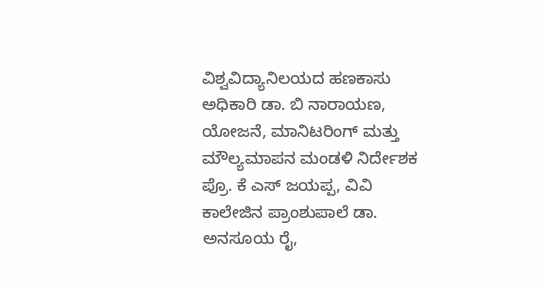ವಿಶ್ವವಿದ್ಯಾನಿಲಯದ ಹಣಕಾಸು ಅಧಿಕಾರಿ ಡಾ. ಬಿ ನಾರಾಯಣ, ಯೋಜನೆ, ಮಾನಿಟರಿಂಗ್ ಮತ್ತು ಮೌಲ್ಯಮಾಪನ ಮಂಡಳಿ ನಿರ್ದೇಶಕ ಪ್ರೊ. ಕೆ ಎಸ್ ಜಯಪ್ಪ, ವಿವಿ ಕಾಲೇಜಿನ ಪ್ರಾಂಶುಪಾಲೆ ಡಾ. ಅನಸೂಯ ರೈ,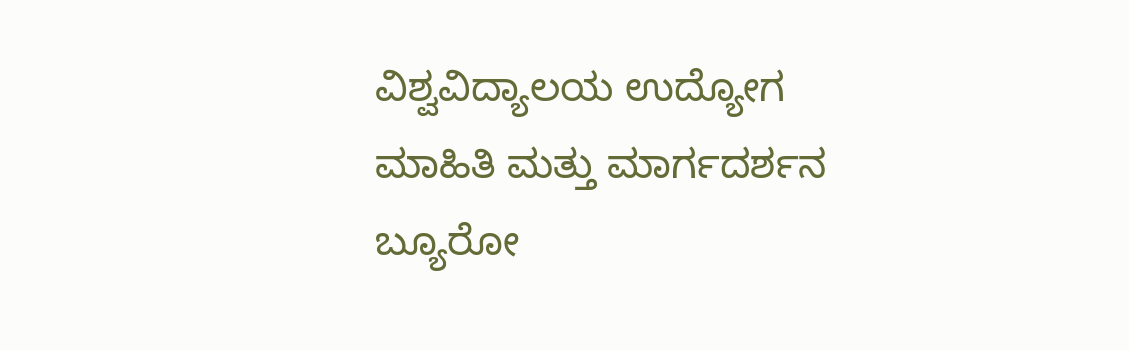ವಿಶ್ವವಿದ್ಯಾಲಯ ಉದ್ಯೋಗ ಮಾಹಿತಿ ಮತ್ತು ಮಾರ್ಗದರ್ಶನ ಬ್ಯೂರೋ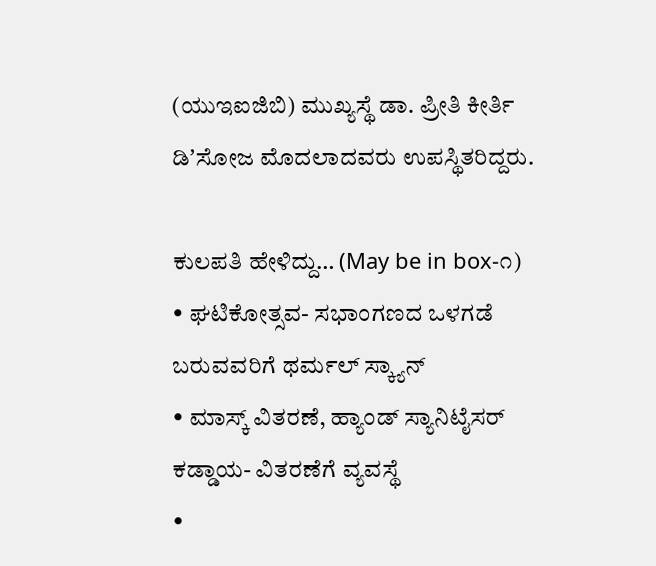(ಯುಇಐಜಿಬಿ) ಮುಖ್ಯಸ್ಥೆ ಡಾ. ಪ್ರೀತಿ ಕೀರ್ತಿ ಡಿʼಸೋಜ ಮೊದಲಾದವರು ಉಪಸ್ಥಿತರಿದ್ದರು.

ಕುಲಪತಿ ಹೇಳಿದ್ದು… (May be in box-೧)
• ಘಟಿಕೋತ್ಸವ- ಸಭಾಂಗಣದ ಒಳಗಡೆ ಬರುವವರಿಗೆ ಥರ್ಮಲ್ ಸ್ಕ್ಯಾನ್
• ಮಾಸ್ಕ್ ವಿತರಣೆ, ಹ್ಯಾಂಡ್ ಸ್ಯಾನಿಟೈಸರ್ ಕಡ್ಡಾಯ- ವಿತರಣೆಗೆ ವ್ಯವಸ್ಥೆ
•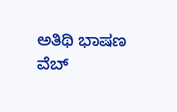ಅತಿಥಿ ಭಾಷಣ ವೆಬ್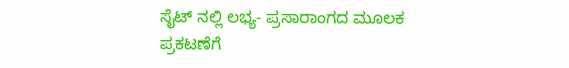ಸೈಟ್ ನಲ್ಲಿ ಲಭ್ಯ- ಪ್ರಸಾರಾಂಗದ ಮೂಲಕ ಪ್ರಕಟಣೆಗೆ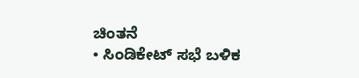ಚಿಂತನೆ
• ಸಿಂಡಿಕೇಟ್ ಸಭೆ ಬಳಿಕ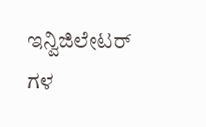ಇನ್ವಿಜಿಲೇಟರ್ ಗಳ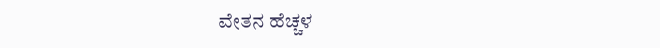ವೇತನ ಹೆಚ್ಚಳ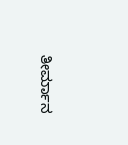ತೀರ್ಮಾನ